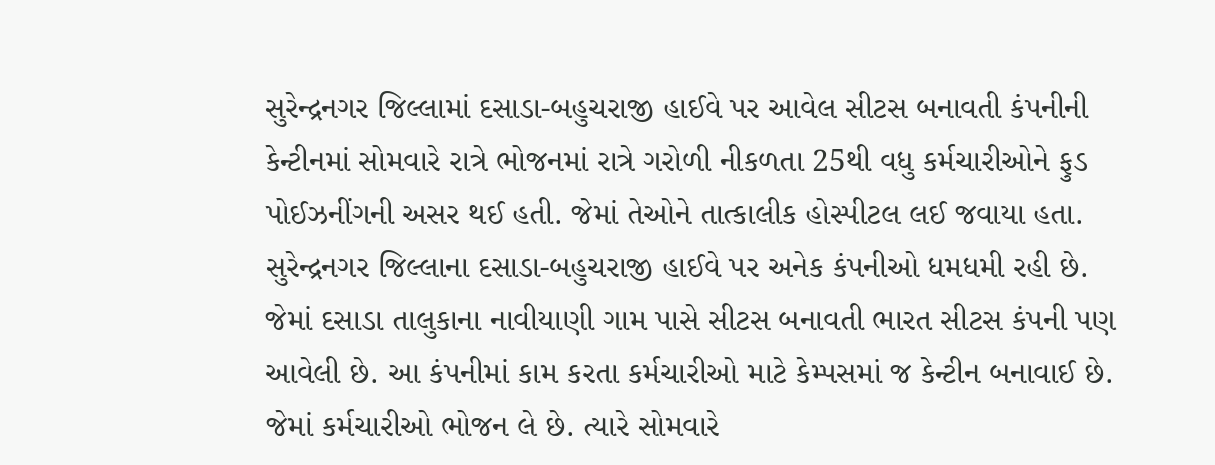સુરેન્દ્રનગર જિલ્લામાં દસાડા-બહુચરાજી હાઈવે પર આવેલ સીટસ બનાવતી કંપનીની કેન્ટીનમાં સોમવારે રાત્રે ભોજનમાં રાત્રે ગરોળી નીકળતા 25થી વધુ કર્મચારીઓને ફુડ પોઈઝનીંગની અસર થઈ હતી. જેમાં તેઓને તાત્કાલીક હોસ્પીટલ લઈ જવાયા હતા. સુરેન્દ્રનગર જિલ્લાના દસાડા-બહુચરાજી હાઈવે પર અનેક કંપનીઓ ધમધમી રહી છે. જેમાં દસાડા તાલુકાના નાવીયાણી ગામ પાસે સીટસ બનાવતી ભારત સીટસ કંપની પણ આવેલી છે. આ કંપનીમાં કામ કરતા કર્મચારીઓ માટે કેમ્પસમાં જ કેન્ટીન બનાવાઈ છે. જેમાં કર્મચારીઓ ભોજન લે છે. ત્યારે સોમવારે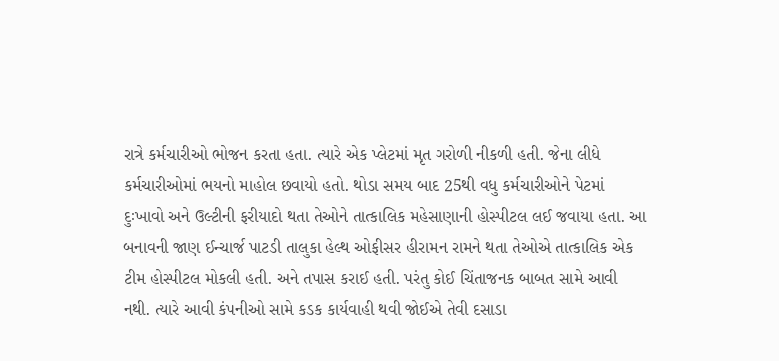રાત્રે કર્મચારીઓ ભોજન કરતા હતા. ત્યારે એક પ્લેટમાં મૃત ગરોળી નીકળી હતી. જેના લીધે કર્મચારીઓમાં ભયનો માહોલ છવાયો હતો. થોડા સમય બાદ 25થી વધુ કર્મચારીઓને પેટમાં દુઃખાવો અને ઉલ્ટીની ફરીયાદો થતા તેઓને તાત્કાલિક મહેસાણાની હોસ્પીટલ લઈ જવાયા હતા. આ બનાવની જાણ ઈન્ચાર્જ પાટડી તાલુકા હેલ્થ ઓફીસર હીરામન રામને થતા તેઓએ તાત્કાલિક એક ટીમ હોસ્પીટલ મોકલી હતી. અને તપાસ કરાઈ હતી. પરંતુ કોઈ ચિંતાજનક બાબત સામે આવી નથી. ત્યારે આવી કંપનીઓ સામે કડક કાર્યવાહી થવી જોઈએ તેવી દસાડા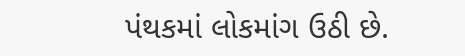પંથકમાં લોકમાંગ ઉઠી છે.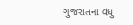ગુજરાતના વધુ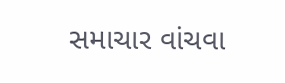સમાચાર વાંચવા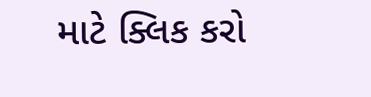માટે ક્લિક કરો